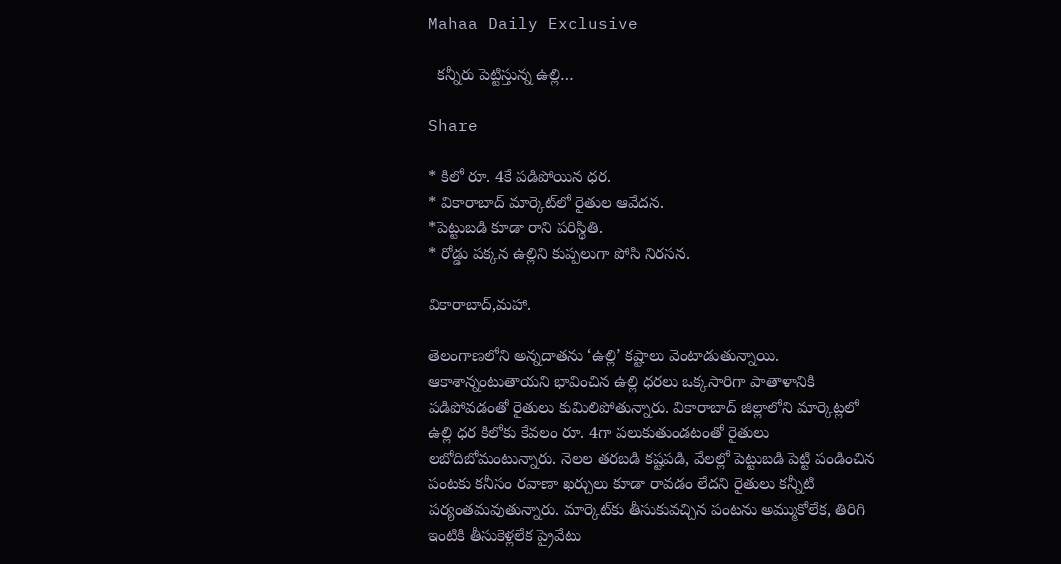Mahaa Daily Exclusive

  కన్నీరు పెట్టిస్తున్న ఉల్లి…

Share

* కిలో రూ. 4కే పడిపోయిన ధర.
* వికారాబాద్ మార్కెట్‌లో రైతుల ఆవేదన.
*పెట్టుబడి కూడా రాని పరిస్థితి.
* రోడ్డు పక్కన ఉల్లిని కుప్పలుగా పోసి నిరసన.

వికారాబాద్,మహా.

తెలంగాణలోని అన్నదాతను ‘ఉల్లి’ కష్టాలు వెంటాడుతున్నాయి. ఆకాశాన్నంటుతాయని భావించిన ఉల్లి ధరలు ఒక్కసారిగా పాతాళానికి పడిపోవడంతో రైతులు కుమిలిపోతున్నారు. వికారాబాద్ జిల్లాలోని మార్కెట్లలో ఉల్లి ధర కిలోకు కేవలం రూ. 4గా పలుకుతుండటంతో రైతులు లబోదిబోమంటున్నారు. నెలల తరబడి కష్టపడి, వేలల్లో పెట్టుబడి పెట్టి పండించిన పంటకు కనీసం రవాణా ఖర్చులు కూడా రావడం లేదని రైతులు కన్నీటి పర్యంతమవుతున్నారు. మార్కెట్‌కు తీసుకువచ్చిన పంటను అమ్ముకోలేక, తిరిగి ఇంటికి తీసుకెళ్లలేక ప్రైవేటు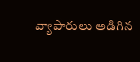వ్యాపారులు అడిగిన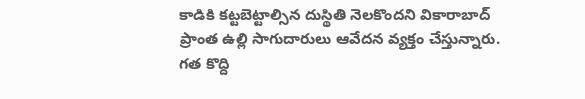కాడికి కట్టబెట్టాల్సిన దుస్థితి నెలకొందని వికారాబాద్ ప్రాంత ఉల్లి సాగుదారులు ఆవేదన వ్యక్తం చేస్తున్నారు.
గత కొద్ది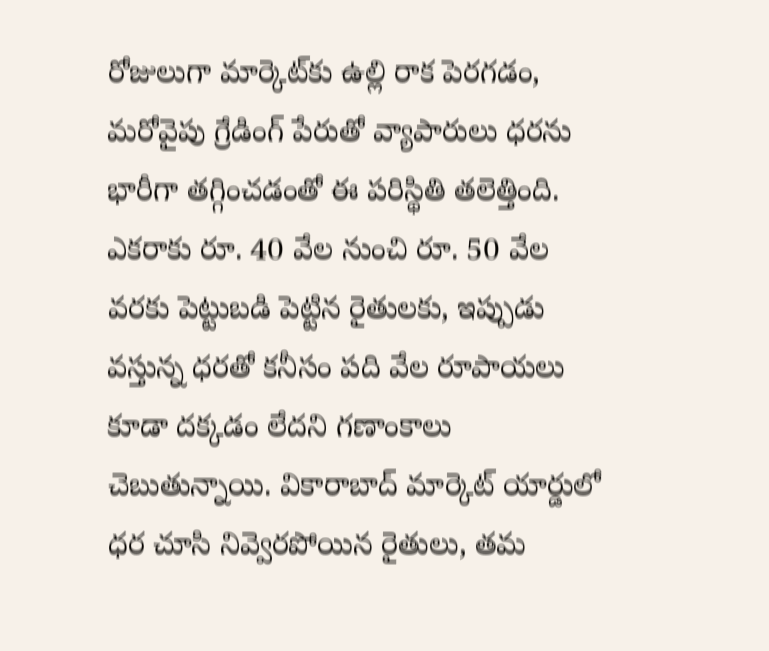రోజులుగా మార్కెట్‌కు ఉల్లి రాక పెరగడం, మరోవైపు గ్రేడింగ్ పేరుతో వ్యాపారులు ధరను భారీగా తగ్గించడంతో ఈ పరిస్థితి తలెత్తింది. ఎకరాకు రూ. 40 వేల నుంచి రూ. 50 వేల వరకు పెట్టుబడి పెట్టిన రైతులకు, ఇప్పుడు వస్తున్న ధరతో కనీసం పది వేల రూపాయలు కూడా దక్కడం లేదని గణాంకాలు చెబుతున్నాయి. వికారాబాద్ మార్కెట్ యార్డులో ధర చూసి నివ్వెరపోయిన రైతులు, తమ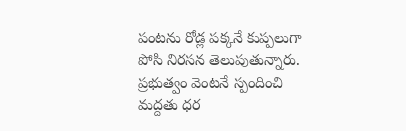పంటను రోడ్ల పక్కనే కుప్పలుగా పోసి నిరసన తెలుపుతున్నారు. ప్రభుత్వం వెంటనే స్పందించి మద్దతు ధర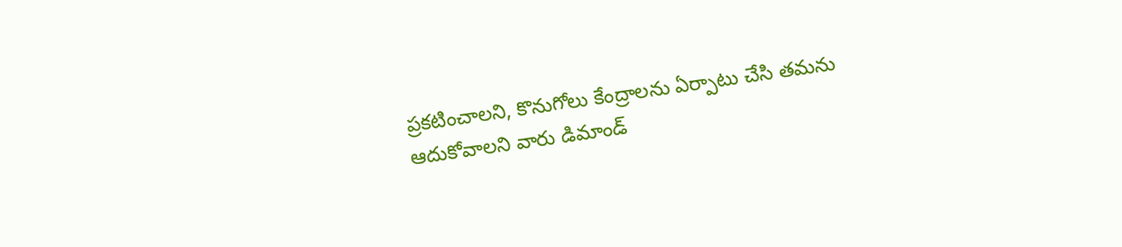ప్రకటించాలని, కొనుగోలు కేంద్రాలను ఏర్పాటు చేసి తమను ఆదుకోవాలని వారు డిమాండ్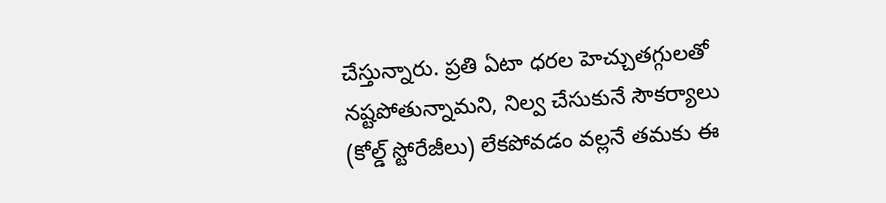చేస్తున్నారు. ప్రతి ఏటా ధరల హెచ్చుతగ్గులతో నష్టపోతున్నామని, నిల్వ చేసుకునే సౌకర్యాలు (కోల్డ్ స్టోరేజీలు) లేకపోవడం వల్లనే తమకు ఈ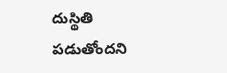దుస్థితి పడుతోందని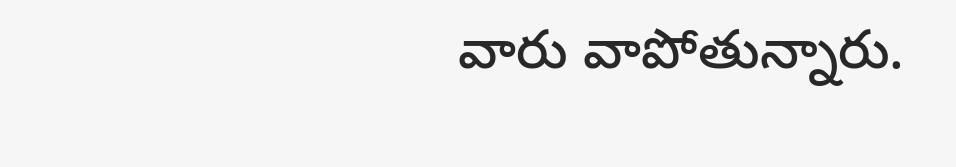వారు వాపోతున్నారు.